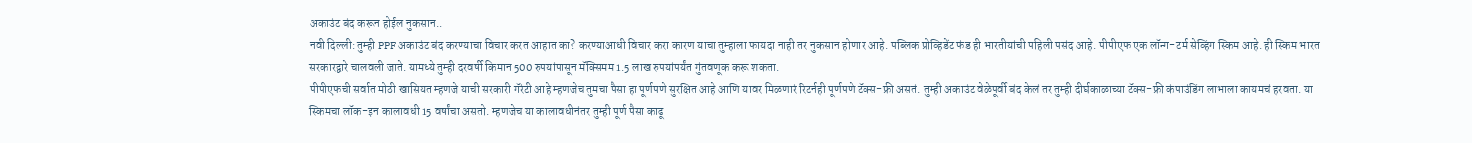अकाउंट बंद करून होईल नुकसान..
नवी दिल्ली: तुम्ही PPF अकाउंट बंद करण्याचा विचार करत आहात का? करण्याआधी विचार करा कारण याचा तुम्हाला फायदा नाही तर नुकसान होणार आहे. पब्लिक प्रोव्हिडेंट फंड ही भारतीयांची पहिली पसंद आहे. पीपीएफ एक लॉन्ग-टर्म सेव्हिंग स्किम आहे. ही स्किम भारत सरकारद्वारे चालवली जाते. यामध्ये तुम्ही दरवर्षी किमान 500 रुपयांपासून मॅक्सिमम 1.5 लाख रुपयांपर्यंत गुंतवणूक करू शकता.
पीपीएफची सर्वात मोठी खासियत म्हणजे याची सरकारी गॅरंटी आहे म्हणजेच तुमचा पैसा हा पूर्णपणे सुरक्षित आहे आणि यावर मिळणारं रिटर्नही पूर्णपणे टॅक्स-फ्री असतं. तुम्ही अकाउंट वेळेपूर्वी बंद केलं तर तुम्ही दीर्घकाळाच्या टॅक्स-फ्री कंपाउंडिंग लाभाला कायमचं हरवता. या स्किमचा लॉक-इन कालावधी 15 वर्षांचा असतो. म्हणजेच या कालावधीनंतर तुम्ही पूर्ण पैसा काढू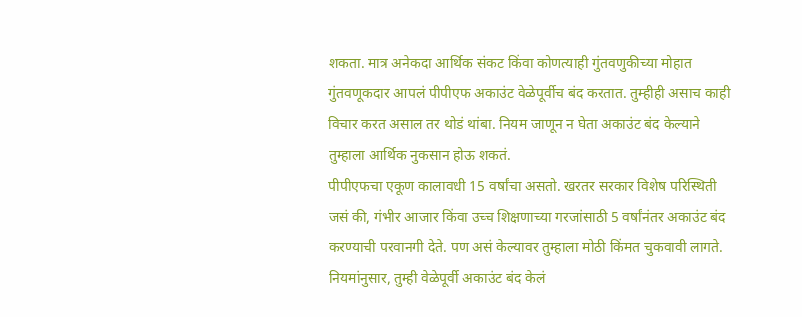शकता. मात्र अनेकदा आर्थिक संकट किंवा कोणत्याही गुंतवणुकीच्या मोहात गुंतवणूकदार आपलं पीपीएफ अकाउंट वेळेपूर्वीच बंद करतात. तुम्हीही असाच काही विचार करत असाल तर थोडं थांबा. नियम जाणून न घेता अकाउंट बंद केल्याने तुम्हाला आर्थिक नुकसान होऊ शकतं.
पीपीएफचा एकूण कालावधी 15 वर्षांचा असतो. खरतर सरकार विशेष परिस्थिती जसं की, गंभीर आजार किंवा उच्च शिक्षणाच्या गरजांसाठी 5 वर्षांनंतर अकाउंट बंद करण्याची परवानगी देते. पण असं केल्यावर तुम्हाला मोठी किंमत चुकवावी लागते. नियमांनुसार, तुम्ही वेळेपूर्वी अकाउंट बंद केलं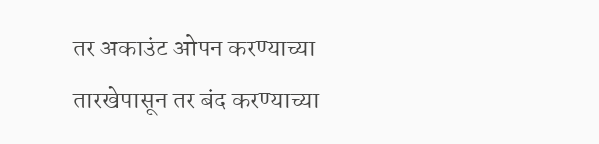तर अकाउंट ओपन करण्याच्या तारखेपासून तर बंद करण्याच्या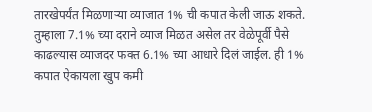तारखेपर्यंत मिळणाऱ्या व्याजात 1% ची कपात केली जाऊ शकते.
तुम्हाला 7.1% च्या दराने व्याज मिळत असेल तर वेळेपूर्वी पैसे काढल्यास व्याजदर फक्त 6.1% च्या आधारे दिलं जाईल. ही 1% कपात ऐकायला खुप कमी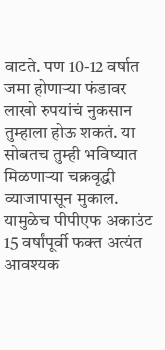वाटते. पण 10-12 वर्षात जमा होणाऱ्या फंडावर लाखो रुपयांचं नुकसान तुम्हाला होऊ शकतं. या सोबतच तुम्ही भविष्यात मिळणाऱ्या चक्रवृद्धी व्याजापासून मुकाल. यामुळेच पीपीएफ अकाउंट 15 वर्षांपूर्वी फक्त अत्यंत आवश्यक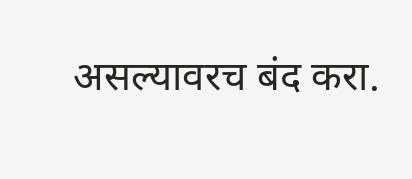असल्यावरच बंद करा.